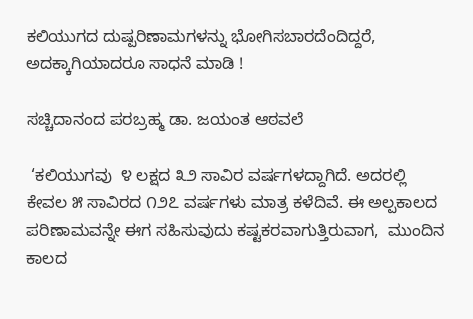ಕಲಿಯುಗದ ದುಷ್ಪರಿಣಾಮಗಳನ್ನು ಭೋಗಿಸಬಾರದೆಂದಿದ್ದರೆ, ಅದಕ್ಕಾಗಿಯಾದರೂ ಸಾಧನೆ ಮಾಡಿ !

ಸಚ್ಚಿದಾನಂದ ಪರಬ್ರಹ್ಮ ಡಾ. ಜಯಂತ ಆಠವಲೆ

 ‘ಕಲಿಯುಗವು  ೪ ಲಕ್ಷದ ೩೨ ಸಾವಿರ ವರ್ಷಗಳದ್ದಾಗಿದೆ. ಅದರಲ್ಲಿ  ಕೇವಲ ೫ ಸಾವಿರದ ೧೨೭ ವರ್ಷಗಳು ಮಾತ್ರ ಕಳೆದಿವೆ. ಈ ಅಲ್ಪಕಾಲದ ಪರಿಣಾಮವನ್ನೇ ಈಗ ಸಹಿಸುವುದು ಕಷ್ಟಕರವಾಗುತ್ತಿರುವಾಗ,  ಮುಂದಿನ ಕಾಲದ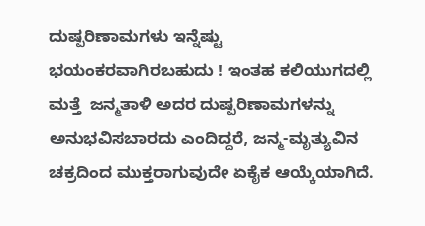ದುಷ್ಪರಿಣಾಮಗಳು ಇನ್ನೆಷ್ಟು ಭಯಂಕರವಾಗಿರಬಹುದು ! ಇಂತಹ ಕಲಿಯುಗದಲ್ಲಿ ಮತ್ತೆ  ಜನ್ಮತಾಳಿ ಅದರ ದುಷ್ಪರಿಣಾಮಗಳನ್ನು ಅನುಭವಿಸಬಾರದು ಎಂದಿದ್ದರೆ, ಜನ್ಮ-ಮೃತ್ಯುವಿನ ಚಕ್ರದಿಂದ ಮುಕ್ತರಾಗುವುದೇ ಏಕೈಕ ಆಯ್ಕೆಯಾಗಿದೆ.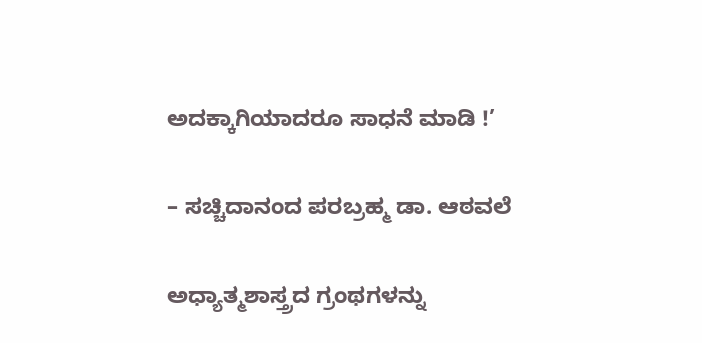ಅದಕ್ಕಾಗಿಯಾದರೂ ಸಾಧನೆ ಮಾಡಿ !’

– ಸಚ್ಚಿದಾನಂದ ಪರಬ್ರಹ್ಮ ಡಾ. ಆಠವಲೆ

ಅಧ್ಯಾತ್ಮಶಾಸ್ತ್ರದ ಗ್ರಂಥಗಳನ್ನು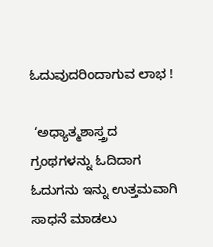ಓದುವುದರಿಂದಾಗುವ ಲಾಭ !

 ‘ಅಧ್ಯಾತ್ಮಶಾಸ್ತ್ರದ ಗ್ರಂಥಗಳನ್ನು ಓದಿದಾಗ ಓದುಗನು ಇನ್ನು ಉತ್ತಮವಾಗಿ ಸಾಧನೆ ಮಾಡಲು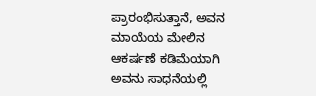ಪ್ರಾರಂಭಿಸುತ್ತಾನೆ, ಅವನ ಮಾಯೆಯ ಮೇಲಿನ ಆಕರ್ಷಣೆ ಕಡಿಮೆಯಾಗಿ ಅವನು ಸಾಧನೆಯಲ್ಲಿ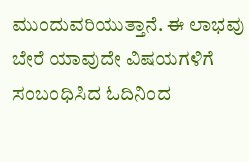ಮುಂದುವರಿಯುತ್ತಾನೆ. ಈ ಲಾಭವು ಬೇರೆ ಯಾವುದೇ ವಿಷಯಗಳಿಗೆ ಸಂಬಂಧಿಸಿದ ಓದಿನಿಂದ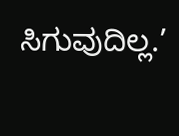ಸಿಗುವುದಿಲ್ಲ.’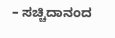– ಸಚ್ಚಿದಾನಂದ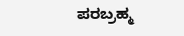ಪರಬ್ರಹ್ಮ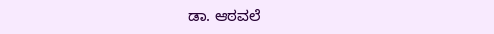ಡಾ. ಆಠವಲೆ